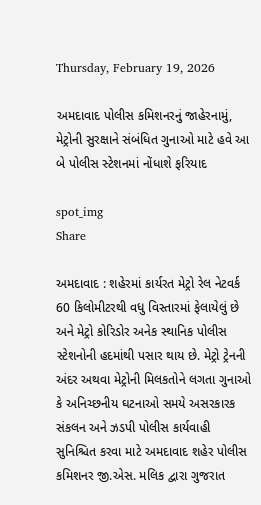Thursday, February 19, 2026

અમદાવાદ પોલીસ કમિશનરનું જાહેરનામું, મેટ્રોની સુરક્ષાને સંબંધિત ગુનાઓ માટે હવે આ બે પોલીસ સ્ટેશનમાં નોંધાશે ફરિયાદ

spot_img
Share

અમદાવાદ : શહેરમાં કાર્યરત મેટ્રો રેલ નેટવર્ક 60 કિલોમીટરથી વધુ વિસ્તારમાં ફેલાયેલું છે અને મેટ્રો કોરિડોર અનેક સ્થાનિક પોલીસ સ્ટેશનોની હદમાંથી પસાર થાય છે. મેટ્રો ટ્રેનની અંદર અથવા મેટ્રોની મિલકતોને લગતા ગુનાઓ કે અનિચ્છનીય ઘટનાઓ સમયે અસરકારક સંકલન અને ઝડપી પોલીસ કાર્યવાહી સુનિશ્ચિત કરવા માટે અમદાવાદ શહેર પોલીસ કમિશનર જી.એસ. મલિક દ્વારા ગુજરાત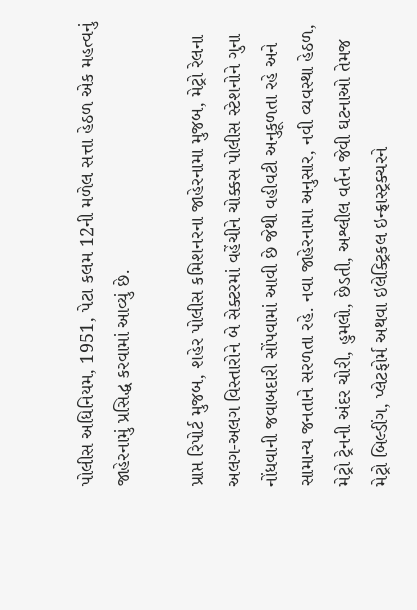પોલીસ અધિનિયમ, 1951, પેટા કલમ 12ની મળેલ સત્તા હેઠળ એક મહત્વનું જાહેરનામું પ્રસિદ્ધ કરવામાં આવ્યું છે.

પ્રાપ્ત રિપોર્ટ મુજબ, શહેર પોલીસ કમિશનરના જાહેરનામા મુજબ, મેટ્રો રેલના અલગ-અલગ વિસ્તારોને બે સેક્ટરમાં વહેંચીને ચોક્કસ પોલીસ સ્ટેશનોને ગુના નોંધવાની જવાબદારી સોંપવામાં આવી છે જેથી વહીવટી અનુકૂળતા રહે અને સામાન્ય જનતાને સરળતા રહે. નવા જાહેરનામા અનુસાર, નવી વ્યવસ્થા હેઠળ, મેટ્રો ટ્રેનની અંદર ચોરી, હુમલો, છેડતી, અશ્લીલ વર્તન જેવી ઘટનાઓ તેમજ મેટ્રો બિલ્ડીંગ, પ્લેટફોર્મ અથવા ઇલેક્ટ્રિકલ ઇન્ફ્રાસ્ટ્રક્ચરને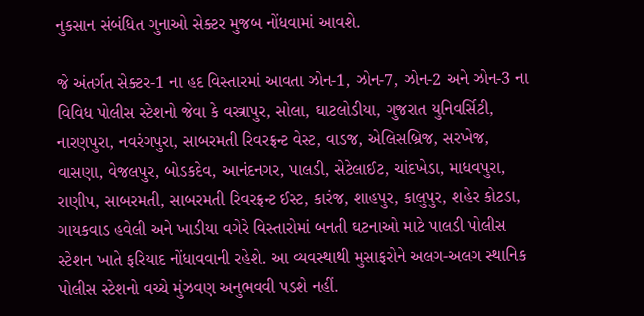નુકસાન સંબંધિત ગુનાઓ સેક્ટર મુજબ નોંધવામાં આવશે.

જે અંતર્ગત સેક્ટર-1 ના હદ વિસ્તારમાં આવતા ઝોન-1, ઝોન-7, ઝોન-2 અને ઝોન-3 ના વિવિધ પોલીસ સ્ટેશનો જેવા કે વસ્ત્રાપુર, સોલા, ઘાટલોડીયા, ગુજરાત યુનિવર્સિટી, નારણપુરા, નવરંગપુરા, સાબરમતી રિવરફ્રન્ટ વેસ્ટ, વાડજ, એલિસબ્રિજ, સરખેજ, વાસણા, વેજલપુર, બોડકદેવ, આનંદનગર, પાલડી, સેટેલાઈટ, ચાંદખેડા, માધવપુરા, રાણીપ, સાબરમતી, સાબરમતી રિવરફ્રન્ટ ઈસ્ટ, કારંજ, શાહપુર, કાલુપુર, શહેર કોટડા, ગાયકવાડ હવેલી અને ખાડીયા વગેરે વિસ્તારોમાં બનતી ઘટનાઓ માટે પાલડી પોલીસ સ્ટેશન ખાતે ફરિયાદ નોંધાવવાની રહેશે. આ વ્યવસ્થાથી મુસાફરોને અલગ-અલગ સ્થાનિક પોલીસ સ્ટેશનો વચ્ચે મુંઝવણ અનુભવવી પડશે નહીં.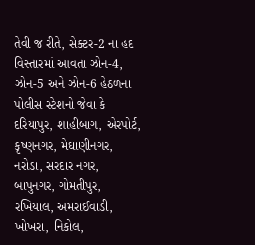તેવી જ રીતે, સેક્ટર-2 ના હદ વિસ્તારમાં આવતા ઝોન-4, ઝોન-5 અને ઝોન-6 હેઠળના પોલીસ સ્ટેશનો જેવા કે દરિયાપુર, શાહીબાગ, એરપોર્ટ, કૃષ્ણનગર, મેઘાણીનગર, નરોડા, સરદાર નગર, બાપુનગર, ગોમતીપુર, રખિયાલ, અમરાઈવાડી, ખોખરા, નિકોલ,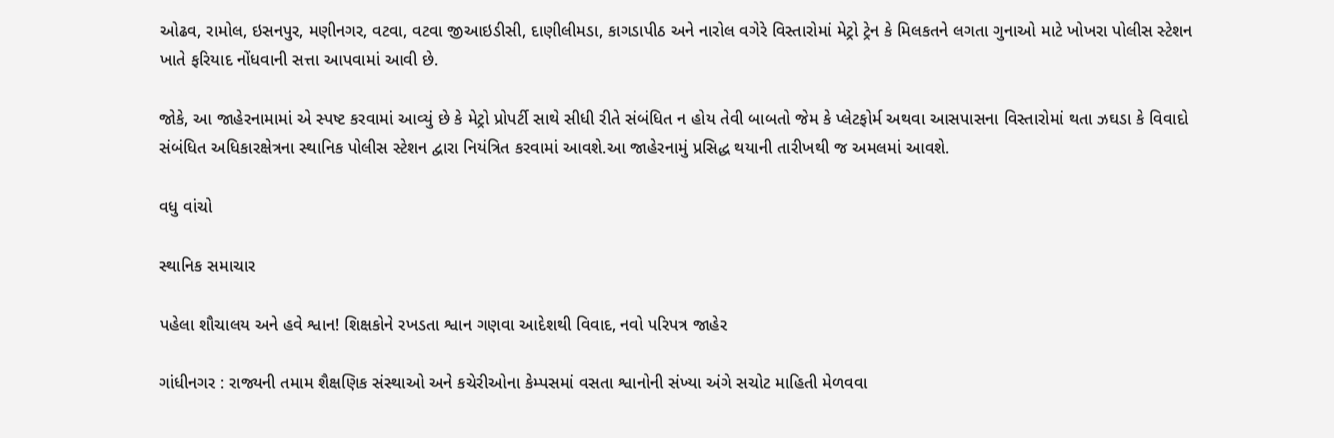ઓઢવ, રામોલ, ઇસનપુર, મણીનગર, વટવા, વટવા જીઆઇડીસી, દાણીલીમડા, કાગડાપીઠ અને નારોલ વગેરે વિસ્તારોમાં મેટ્રો ટ્રેન કે મિલકતને લગતા ગુનાઓ માટે ખોખરા પોલીસ સ્ટેશન ખાતે ફરિયાદ નોંધવાની સત્તા આપવામાં આવી છે.

જોકે, આ જાહેરનામામાં એ સ્પષ્ટ કરવામાં આવ્યું છે કે મેટ્રો પ્રોપર્ટી સાથે સીધી રીતે સંબંધિત ન હોય તેવી બાબતો જેમ કે પ્લેટફોર્મ અથવા આસપાસના વિસ્તારોમાં થતા ઝઘડા કે વિવાદો સંબંધિત અધિકારક્ષેત્રના સ્થાનિક પોલીસ સ્ટેશન દ્વારા નિયંત્રિત કરવામાં આવશે.આ જાહેરનામું પ્રસિદ્ધ થયાની તારીખથી જ અમલમાં આવશે.

વધુ વાંચો

સ્થાનિક સમાચાર

પહેલા શૌચાલય અને હવે શ્વાન! શિક્ષકોને રખડતા શ્વાન ગણવા આદેશથી વિવાદ, નવો પરિપત્ર જાહેર

ગાંધીનગર : રાજ્યની તમામ શૈક્ષણિક સંસ્થાઓ અને કચેરીઓના કેમ્પસમાં વસતા શ્વાનોની સંખ્યા અંગે સચોટ માહિતી મેળવવા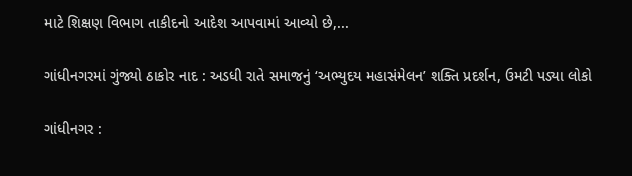માટે શિક્ષણ વિભાગ તાકીદનો આદેશ આપવામાં આવ્યો છે,...

ગાંધીનગરમાં ગુંજ્યો ઠાકોર નાદ : અડધી રાતે સમાજનું ‘અભ્યુદય મહાસંમેલન’ શક્તિ પ્રદર્શન, ઉમટી પડ્યા લોકો

ગાંધીનગર :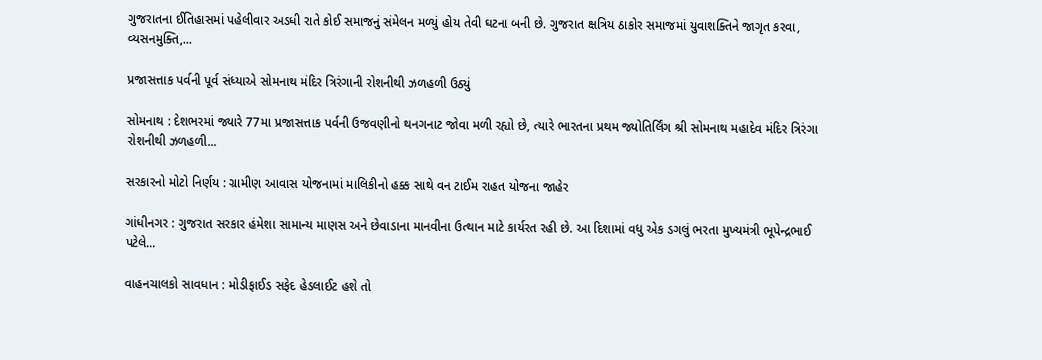ગુજરાતના ઈતિહાસમાં પહેલીવાર અડધી રાતે કોઈ સમાજનું સંમેલન મળ્યું હોય તેવી ઘટના બની છે. ગુજરાત ક્ષત્રિય ઠાકોર સમાજમાં યુવાશક્તિને જાગૃત કરવા, વ્યસનમુક્તિ,...

પ્રજાસત્તાક પર્વની પૂર્વ સંધ્યાએ સોમનાથ મંદિર ત્રિરંગાની રોશનીથી ઝળહળી ઉઠ્યું

સોમનાથ : દેશભરમાં જ્યારે 77મા પ્રજાસત્તાક પર્વની ઉજવણીનો થનગનાટ જોવા મળી રહ્યો છે, ત્યારે ભારતના પ્રથમ જ્યોતિર્લિંગ શ્રી સોમનાથ મહાદેવ મંદિર ત્રિરંગા રોશનીથી ઝળહળી...

સરકારનો મોટો નિર્ણય : ગ્રામીણ આવાસ યોજનામાં માલિકીનો હક્ક સાથે વન ટાઈમ રાહત યોજના જાહેર

ગાંધીનગર : ગુજરાત સરકાર હંમેશા સામાન્ય માણસ અને છેવાડાના માનવીના ઉત્થાન માટે કાર્યરત રહી છે. આ દિશામાં વધુ એક ડગલું ભરતા મુખ્યમંત્રી ભૂપેન્દ્રભાઈ પટેલે...

વાહનચાલકો સાવધાન : મોડીફાઈડ સફેદ હેડલાઈટ હશે તો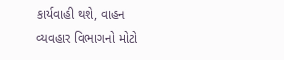કાર્યવાહી થશે, વાહન વ્યવહાર વિભાગનો મોટો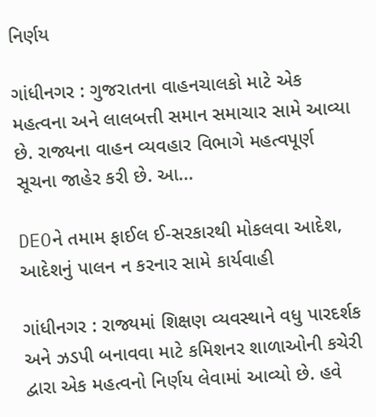નિર્ણય

ગાંધીનગર : ગુજરાતના વાહનચાલકો માટે એક મહત્વના અને લાલબત્તી સમાન સમાચાર સામે આવ્યા છે. રાજ્યના વાહન વ્યવહાર વિભાગે મહત્વપૂર્ણ સૂચના જાહેર કરી છે. આ...

DEOને તમામ ફાઈલ ઈ-સરકારથી મોકલવા આદેશ, આદેશનું પાલન ન કરનાર સામે કાર્યવાહી

ગાંધીનગર : રાજ્યમાં શિક્ષણ વ્યવસ્થાને વધુ પારદર્શક અને ઝડપી બનાવવા માટે કમિશનર શાળાઓની કચેરી દ્વારા એક મહત્વનો નિર્ણય લેવામાં આવ્યો છે. હવે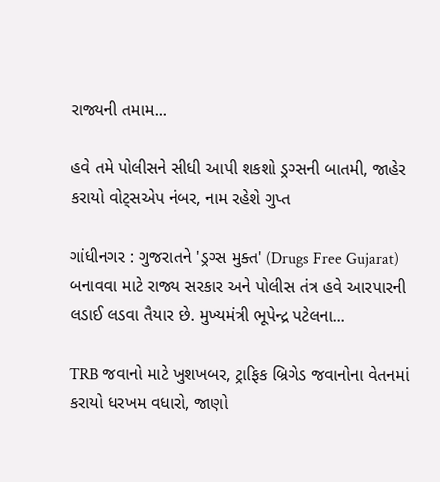રાજ્યની તમામ...

હવે તમે પોલીસને સીધી આપી શકશો ડ્રગ્સની બાતમી, જાહેર કરાયો વોટ્સએપ નંબર, નામ રહેશે ગુપ્ત

ગાંધીનગર : ગુજરાતને 'ડ્રગ્સ મુક્ત' (Drugs Free Gujarat) બનાવવા માટે રાજ્ય સરકાર અને પોલીસ તંત્ર હવે આરપારની લડાઈ લડવા તૈયાર છે. મુખ્યમંત્રી ભૂપેન્દ્ર પટેલના...

TRB જવાનો માટે ખુશખબર, ટ્રાફિક બ્રિગેડ જવાનોના વેતનમાં કરાયો ધરખમ વધારો, જાણો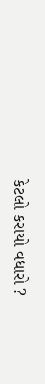કેટલો કરાયો વધારો ?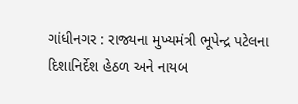ગાંધીનગર : રાજ્યના મુખ્યમંત્રી ભૂપેન્દ્ર પટેલના દિશાનિર્દેશ હેઠળ અને નાયબ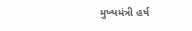મુખ્યમંત્રી હર્ષ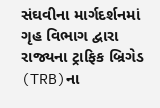સંઘવીના માર્ગદર્શનમાં ગૃહ વિભાગ દ્વારા રાજ્યના ટ્રાફિક બ્રિગેડ (TRB)ના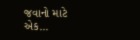જવાનો માટે એક...